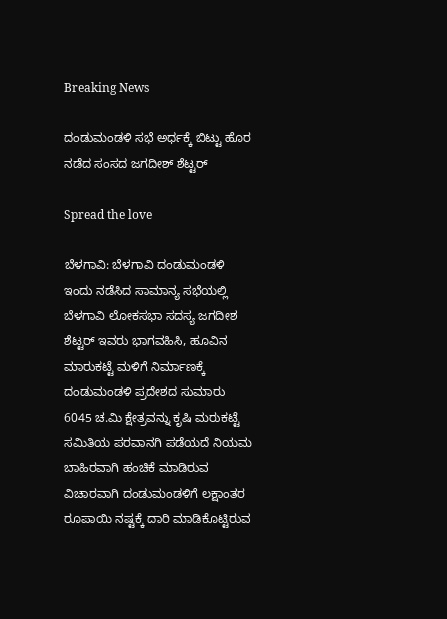Breaking News

ದಂಡುಮಂಡಳಿ ಸಭೆ ಅರ್ಧಕ್ಕೆ ಬಿಟ್ಟು ಹೊರ ನಡೆದ ಸಂಸದ ಜಗದೀಶ್ ಶೆಟ್ಟರ್

Spread the love

ಬೆಳಗಾವಿ: ಬೆಳಗಾವಿ ದಂಡುಮಂಡಳಿ ಇಂದು ನಡೆಸಿದ ಸಾಮಾನ್ಯ ಸಭೆಯಲ್ಲಿ ಬೆಳಗಾವಿ ಲೋಕಸಭಾ ಸದಸ್ಯ ಜಗದೀಶ ಶೆಟ್ಟರ್ ಇವರು ಭಾಗವಹಿಸಿ, ಹೂವಿನ ಮಾರುಕಟ್ಟೆ ಮಳಿಗೆ ನಿರ್ಮಾಣಕ್ಕೆ ದಂಡುಮಂಡಳಿ ಪ್ರದೇಶದ ಸುಮಾರು 6045 ಚ.ಮಿ ಕ್ಷೇತ್ರವನ್ನು ಕೃಷಿ ಮರುಕಟ್ಟೆ ಸಮಿತಿಯ ಪರವಾನಗಿ ಪಡೆಯದೆ ನಿಯಮ ಬಾಹಿರವಾಗಿ ಹಂಚಿಕೆ ಮಾಡಿರುವ ವಿಚಾರವಾಗಿ ದಂಡುಮಂಡಳಿಗೆ ಲಕ್ಷಾಂತರ ರೂಪಾಯಿ ನಷ್ಟಕ್ಕೆ ದಾರಿ ಮಾಡಿಕೊಟ್ಟಿರುವ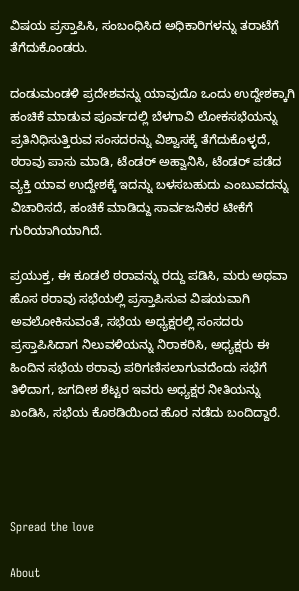ವಿಷಯ ಪ್ರಸ್ತಾಪಿಸಿ, ಸಂಬಂಧಿಸಿದ ಅಧಿಕಾರಿಗಳನ್ನು ತರಾಟೆಗೆ ತೆಗೆದುಕೊಂಡರು.

ದಂಡುಮಂಡಳಿ ಪ್ರದೇಶವನ್ನು ಯಾವುದೊ ಒಂದು ಉದ್ದೇಶಕ್ಕಾಗಿ ಹಂಚಿಕೆ ಮಾಡುವ ಪೂರ್ವದಲ್ಲಿ ಬೆಳಗಾವಿ ಲೋಕಸಭೆಯನ್ನು ಪ್ರತಿನಿಧಿಸುತ್ತಿರುವ ಸಂಸದರನ್ನು ವಿಶ್ವಾಸಕ್ಕೆ ತೆಗೆದುಕೊಳ್ಳದೆ, ಠರಾವು ಪಾಸು ಮಾಡಿ, ಟೆಂಡರ್ ಅಹ್ವಾನಿಸಿ, ಟೆಂಡರ್ ಪಡೆದ ವ್ಯಕ್ತಿ ಯಾವ ಉದ್ದೇಶಕ್ಕೆ ಇದನ್ನು ಬಳಸಬಹುದು ಎಂಬುವದನ್ನು ವಿಚಾರಿಸದೆ, ಹಂಚಿಕೆ ಮಾಡಿದ್ದು ಸಾರ್ವಜನಿಕರ ಟೀಕೆಗೆ ಗುರಿಯಾಗಿಯಾಗಿದೆ.

ಪ್ರಯುಕ್ತ, ಈ ಕೂಡಲೆ ಠರಾವನ್ನು ರದ್ದು ಪಡಿಸಿ, ಮರು ಅಥವಾ ಹೊಸ ಠರಾವು ಸಭೆಯಲ್ಲಿ ಪ್ರಸ್ತಾಪಿಸುವ ವಿಷಯವಾಗಿ ಅವಲೋಕಿಸುವಂತೆ, ಸಭೆಯ ಅಧ್ಯಕ್ಷರಲ್ಲಿ ಸಂಸದರು ಪ್ರಸ್ತಾಪಿಸಿದಾಗ ನಿಲುವಳಿಯನ್ನು ನಿರಾಕರಿಸಿ, ಅಧ್ಯಕ್ಷರು ಈ ಹಿಂದಿನ ಸಭೆಯ ಠರಾವು ಪರಿಗಣಿಸಲಾಗುವದೆಂದು ಸಭೆಗೆ ತಿಳಿದಾಗ, ಜಗದೀಶ ಶೆಟ್ಟರ ಇವರು ಅಧ್ಯಕ್ಷರ ನೀತಿಯನ್ನು ಖಂಡಿಸಿ, ಸಭೆಯ ಕೊಠಡಿಯಿಂದ ಹೊರ ನಡೆದು ಬಂದಿದ್ದಾರೆ.




Spread the love

About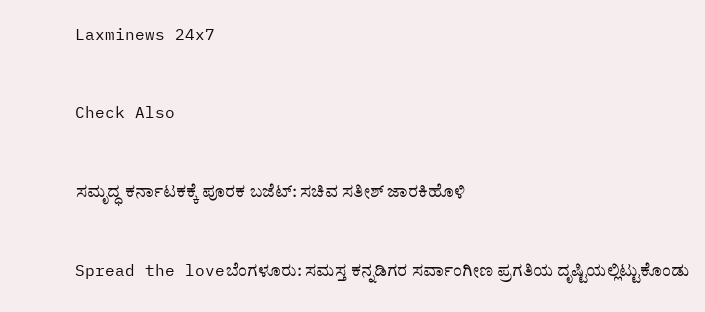Laxminews 24x7

Check Also

ಸಮೃದ್ಧ ಕರ್ನಾಟಕಕ್ಕೆ ಪೂರಕ ಬಜೆಟ್‌: ಸಚಿವ ಸತೀಶ್‌ ಜಾರಕಿಹೊಳಿ

Spread the loveಬೆಂಗಳೂರು: ಸಮಸ್ತ ಕನ್ನಡಿಗರ ಸರ್ವಾಂಗೀಣ ಪ್ರಗತಿಯ ದೃಷ್ಟಿಯಲ್ಲಿಟ್ಟುಕೊಂಡು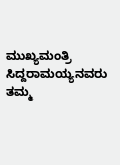ಮುಖ್ಯಮಂತ್ರಿ ಸಿದ್ದರಾಮಯ್ಯನವರು ತಮ್ಮ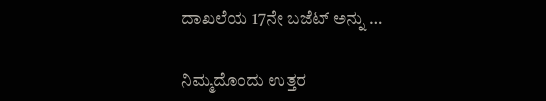ದಾಖಲೆಯ 17ನೇ ಬಜೆಟ್ ಅನ್ನು …

ನಿಮ್ಮದೊಂದು ಉತ್ತರ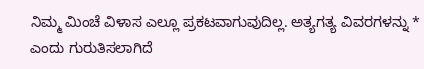ನಿಮ್ಮ ಮಿಂಚೆ ವಿಳಾಸ ಎಲ್ಲೂ ಪ್ರಕಟವಾಗುವುದಿಲ್ಲ. ಅತ್ಯಗತ್ಯ ವಿವರಗಳನ್ನು * ಎಂದು ಗುರುತಿಸಲಾಗಿದೆ